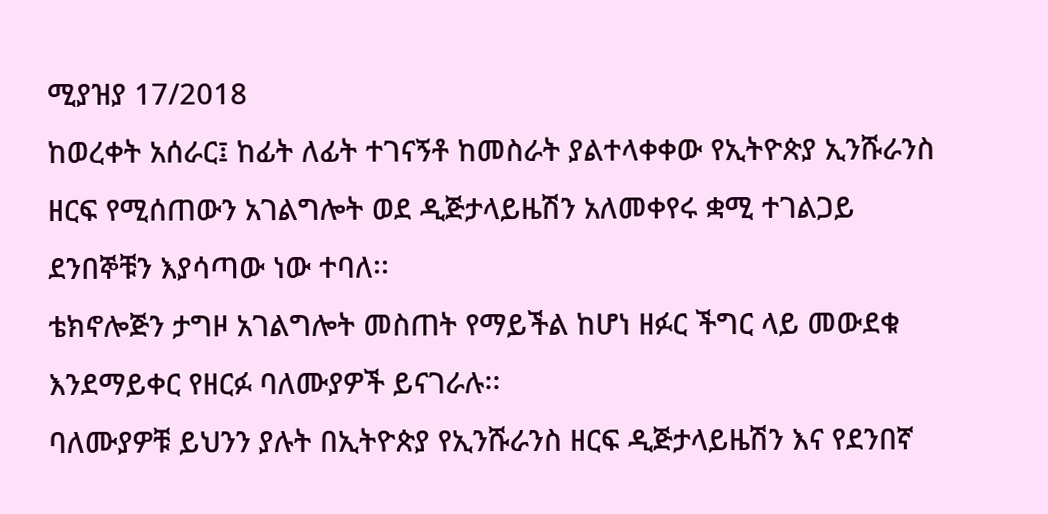ሚያዝያ 17/2018
ከወረቀት አሰራር፤ ከፊት ለፊት ተገናኝቶ ከመስራት ያልተላቀቀው የኢትዮጵያ ኢንሹራንስ ዘርፍ የሚሰጠውን አገልግሎት ወደ ዲጅታላይዜሽን አለመቀየሩ ቋሚ ተገልጋይ ደንበኞቹን እያሳጣው ነው ተባለ፡፡
ቴክኖሎጅን ታግዞ አገልግሎት መስጠት የማይችል ከሆነ ዘፉር ችግር ላይ መውደቁ እንደማይቀር የዘርፉ ባለሙያዎች ይናገራሉ፡፡
ባለሙያዎቹ ይህንን ያሉት በኢትዮጵያ የኢንሹራንስ ዘርፍ ዲጅታላይዜሽን እና የደንበኛ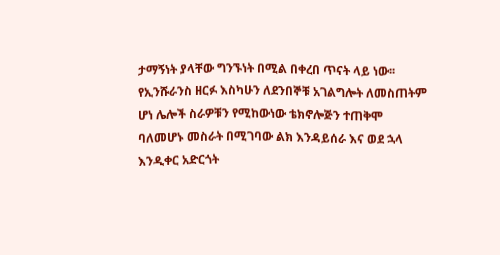ታማኝነት ያላቸው ግንኙነት በሚል በቀረበ ጥናት ላይ ነው፡፡
የኢንሹራንስ ዘርፉ እስካሁን ለደንበኞቹ አገልግሎት ለመስጠትም ሆነ ሌሎች ስራዎቹን የሚከውነው ቴክኖሎጅን ተጠቅሞ ባለመሆኑ መስራት በሚገባው ልክ እንዳይሰራ እና ወደ ኋላ እንዲቀር አድርጎት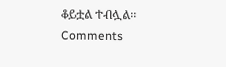ቆይቷል ተብሏል፡፡
Comments